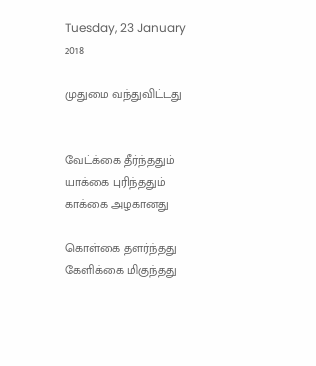Tuesday, 23 January 2018

முதுமை வந்துவிட்டது


வேட்க்கை தீர்ந்ததும்
யாக்கை புரிந்ததும்
காக்கை அழகானது

கொள்கை தளர்ந்தது
கேளிக்கை மிகுந்தது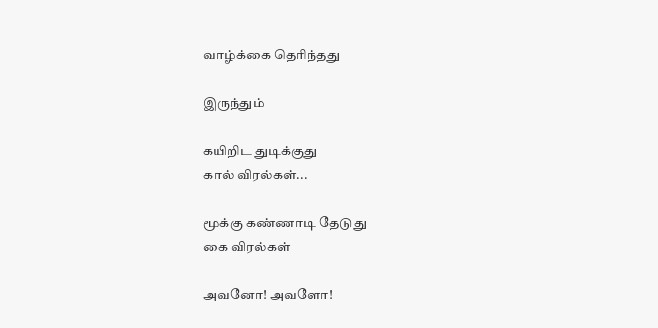வாழ்க்கை தெரிந்தது

இருந்தும்

கயிறிட துடிக்குது
கால் விரல்கள்...

மூக்கு கண்ணாடி தேடுது
கை விரல்கள்

அவனோ! அவளோ!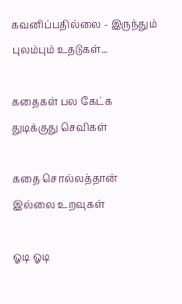கவனிப்பதில்லை - இருந்தும்
புலம்பும் உதடுகள்...

கதைகள் பல கேட்க
துடிக்குது செவிகள்

கதை சொல்லத்தான்
இல்லை உறவுகள்

ஓடி ஓடி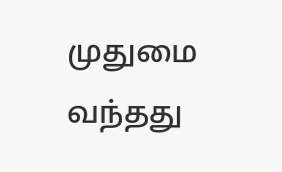முதுமை வந்தது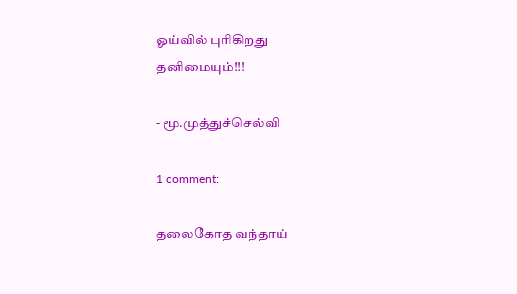ஓய்வில் புரிகிறது
தனிமையும்!!!

- மூ.முத்துச்செல்வி

1 comment:

தலைகோத வந்தாய்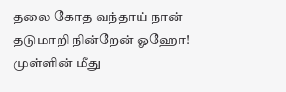தலை கோத வந்தாய் நான் தடுமாறி நின்றேன் ஓஹோ! முள்ளின் மீது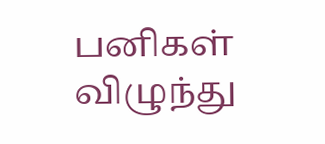பனிகள் விழுந்து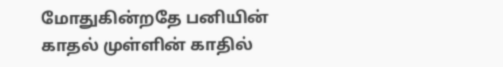மோதுகின்றதே பனியின் காதல் முள்ளின் காதில்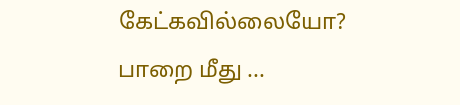கேட்கவில்லையோ? பாறை மீது ...